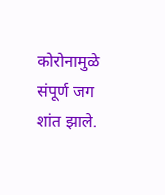कोरोनामुळे संपूर्ण जग शांत झाले.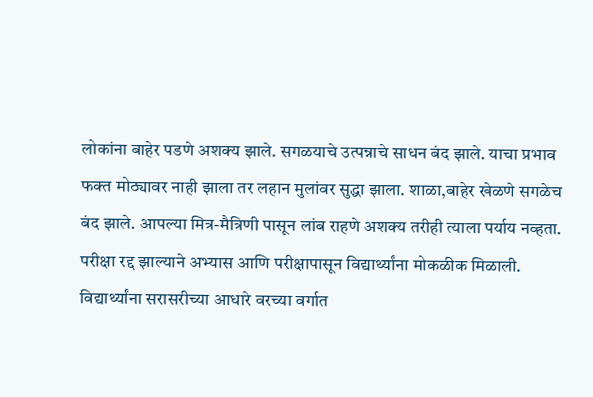लोकांना बाहेर पडणे अशक्य झाले. सगळयाचे उत्पन्नाचे साधन बंद झाले. याचा प्रभाव फक्त मोठ्यावर नाही झाला तर लहान मुलांवर सुद्धा झाला. शाळा,बाहेर खेळणे सगळेच बंद झाले. आपल्या मित्र-मैत्रिणी पासून लांब राहणे अशक्य तरीही त्याला पर्याय नव्हता.
परीक्षा रद्द झाल्याने अभ्यास आणि परीक्षापासून विद्यार्थ्यांना मोकळीक मिळाली. विद्यार्थ्यांना सरासरीच्या आधारे वरच्या वर्गात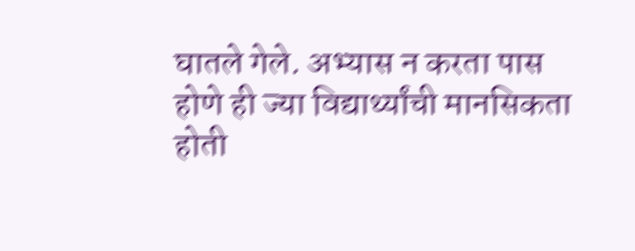घातले गेले. अभ्यास न करता पास होणे ही ज्या विद्यार्थ्यांची मानसिकता होती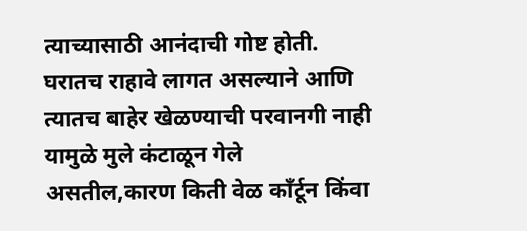त्याच्यासाठी आनंदाची गोष्ट होती.
घरातच राहावे लागत असल्याने आणि त्यातच बाहेर खेळण्याची परवानगी नाही यामुळे मुले कंटाळून गेले असतील,कारण किती वेळ काँर्टून किंवा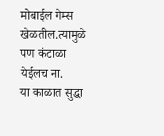मोबाईल गेम्स खेळतील.त्यामुळे पण कंटाळा येईलच ना.
या काळात सुद्धा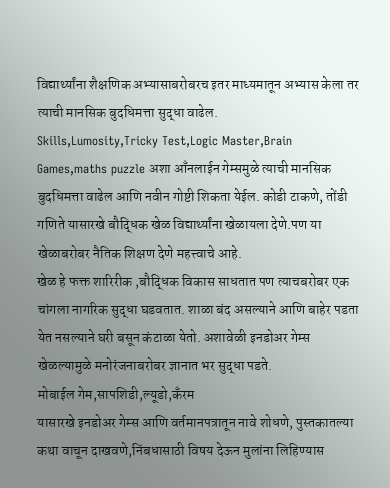विद्यार्थ्यांना शैक्षणिक अभ्यासाबरोबरच इतर माध्यमातून अभ्यास केला तर त्याची मानसिक बुदधिमत्ता सुद्धा वाढेल.
Skills,Lumosity,Tricky Test,Logic Master,Brain Games,maths puzzle अशा आँनलाईन गेम्समुळे त्याची मानसिक बुदधिमत्ता वाढेल आणि नवीन गोष्टी शिकता येईल. कोडी टाकणे, तोंडी गणिते यासारखे बौद्धिक खेळ विद्यार्थ्यांना खेळायला देणे.पण या खेळाबरोबर नैतिक शिक्षण देणे महत्त्वाचे आहे.
खेळ हे फक्त शारिरीक ,बौद्धिक विकास साधतात पण त्याचबरोबर एक चांगला नागरिक सुद्धा घडवतात. शाळा बंद असल्याने आणि बाहेर पडता येत नसल्याने घरी बसून कंटाळा येतो. अशावेळी इनडोअर गेम्स खेळल्यामुळे मनोरंजनाबरोबर ज्ञानात भर सुद्धा पडते.
मोबाईल गेम,सापशिडी,ल्यूडो,कँरम
यासारखे इनडोअर गेम्स आणि वर्तमानपत्रातून नावे शोधणे, पुस्तकातल्या कथा वाचून दाखवणे,निंबधासाठी विषय देऊन मुलांना लिहिण्यास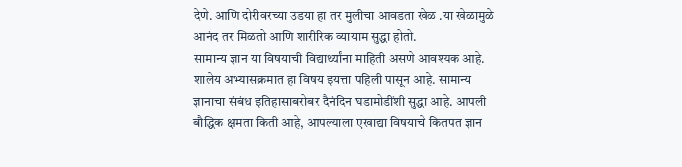देणे. आणि दोरीवरच्या उडया हा तर मुलीचा आवडता खेळ .या खेळामुळे आनंद तर मिळतो आणि शारीरिक व्यायाम सुद्धा होतो.
सामान्य ज्ञान या विषयाची विद्यार्थ्यांना माहिती असणे आवश्यक आहे. शालेय अभ्यासक्रमात हा विषय इयत्ता पहिली पासून आहे. सामान्य ज्ञानाचा संबंध इतिहासाबरोबर दैनंदिन घडामोडींशी सुद्धा आहे. आपली बौद्धिक क्षमता किती आहे, आपल्याला एखाद्या विषयाचे कितपत ज्ञान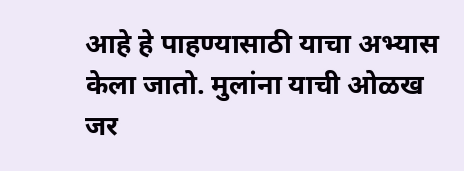आहे हे पाहण्यासाठी याचा अभ्यास केला जातो. मुलांना याची ओळख जर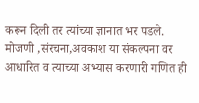करून दिली तर त्यांच्या ज्ञानात भर पडले.
मोजणी ,संरचना,अवकाश या संकल्पना वर आधारित व त्याच्या अभ्यास करणारी गणित ही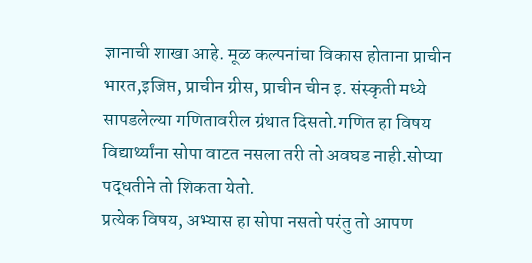ज्ञानाची शाखा आहे. मूळ कल्पनांचा विकास होताना प्राचीन भारत,इजिप्त, प्राचीन ग्रीस, प्राचीन चीन इ. संस्कृती मध्ये सापडलेल्या गणितावरील ग्रंथात दिसतो.गणित हा विषय विद्यार्थ्यांना सोपा वाटत नसला तरी तो अवघड नाही.सोप्या पद्धतीने तो शिकता येतो.
प्रत्येक विषय, अभ्यास हा सोपा नसतो परंतु तो आपण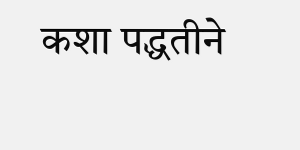कशा पद्धतीने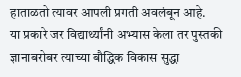हाताळतो त्यावर आपली प्रगती अवलंबून आहे.
या प्रकारे जर विद्यार्थ्यांनी अभ्यास केला तर पुस्तकी ज्ञानाबरोबर त्याच्या बौद्धिक विकास सुद्धा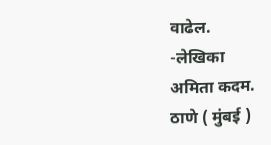वाढेल.
-लेखिका
अमिता कदम.
ठाणे ( मुंबई )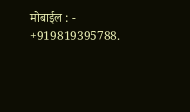मोबाईल : - +919819395788.